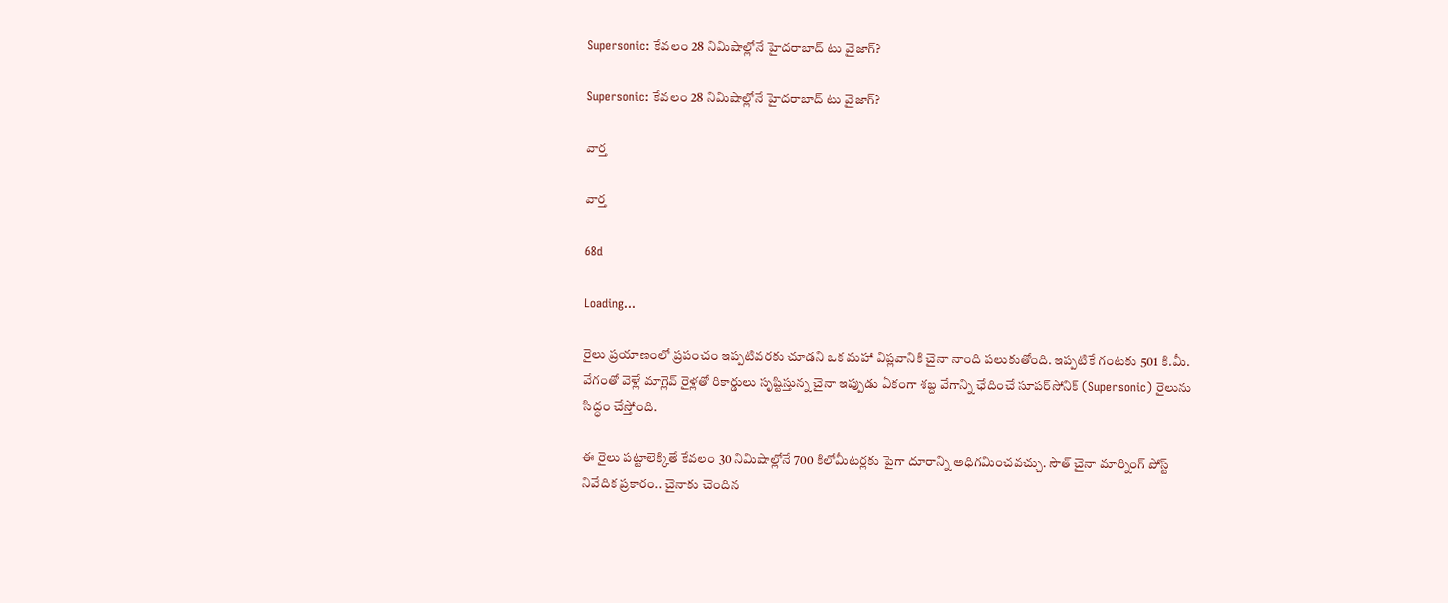Supersonic: కేవలం 28 నిమిషాల్లోనే హైదరాబాద్ టు వైజాగ్?

Supersonic: కేవలం 28 నిమిషాల్లోనే హైదరాబాద్ టు వైజాగ్?

వార్త

వార్త

68d

Loading...

రైలు ప్రయాణంలో ప్రపంచం ఇప్పటివరకు చూడని ఒక మహా విప్లవానికి చైనా నాంది పలుకుతోంది. ఇప్పటికే గంటకు 501 కి.మీ. వేగంతో వెళ్లే మాగ్లెవ్ రైళ్లతో రికార్డులు సృష్టిస్తున్న చైనా ఇప్పుడు ఏకంగా శబ్ద వేగాన్ని ఛేదించే సూపర్‌సోనిక్ (Supersonic) రైలును సిద్ధం చేస్తోంది.

ఈ రైలు పట్టాలెక్కితే కేవలం 30 నిమిషాల్లోనే 700 కిలోమీటర్లకు పైగా దూరాన్ని అధిగమించవచ్చు. సౌత్ చైనా మార్నింగ్ పోస్ట్ నివేదిక ప్రకారం.. చైనాకు చెందిన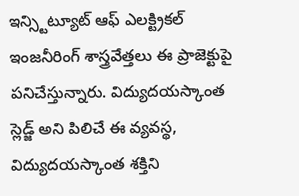ఇన్స్టిట్యూట్ ఆఫ్ ఎలక్ట్రికల్ ఇంజనీరింగ్ శాస్త్రవేత్తలు ఈ ప్రాజెక్టుపై పనిచేస్తున్నారు. విద్యుదయస్కాంత స్లెడ్జ్ అని పిలిచే ఈ వ్యవస్థ, విద్యుదయస్కాంత శక్తిని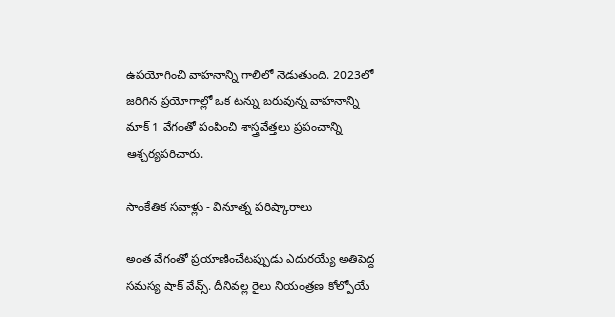ఉపయోగించి వాహనాన్ని గాలిలో నెడుతుంది. 2023లో జరిగిన ప్రయోగాల్లో ఒక టన్ను బరువున్న వాహనాన్ని మాక్ 1 వేగంతో పంపించి శాస్త్రవేత్తలు ప్రపంచాన్ని ఆశ్చర్యపరిచారు.

సాంకేతిక సవాళ్లు - వినూత్న పరిష్కారాలు

అంత వేగంతో ప్రయాణించేటప్పుడు ఎదురయ్యే అతిపెద్ద సమస్య షాక్ వేవ్స్. దీనివల్ల రైలు నియంత్రణ కోల్పోయే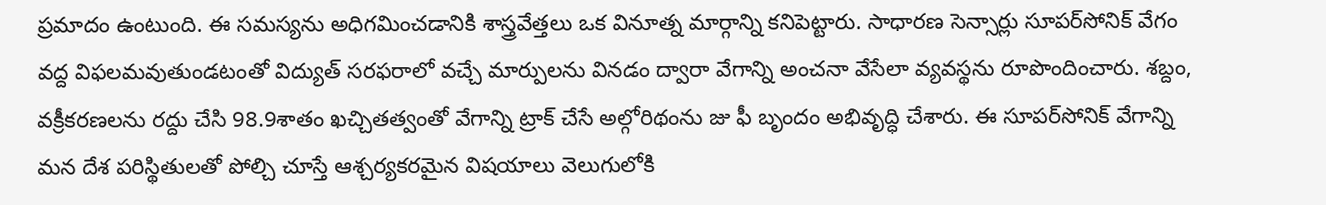ప్రమాదం ఉంటుంది. ఈ సమస్యను అధిగమించడానికి శాస్త్రవేత్తలు ఒక వినూత్న మార్గాన్ని కనిపెట్టారు. సాధారణ సెన్సార్లు సూపర్‌సోనిక్ వేగం వద్ద విఫలమవుతుండటంతో విద్యుత్ సరఫరాలో వచ్చే మార్పులను వినడం ద్వారా వేగాన్ని అంచనా వేసేలా వ్యవస్థను రూపొందించారు. శబ్దం, వక్రీకరణలను రద్దు చేసి 98.9శాతం ఖచ్చితత్వంతో వేగాన్ని ట్రాక్ చేసే అల్గోరిథంను జు ఫీ బృందం అభివృద్ధి చేశారు. ఈ సూపర్‌సోనిక్ వేగాన్ని మన దేశ పరిస్థితులతో పోల్చి చూస్తే ఆశ్చర్యకరమైన విషయాలు వెలుగులోకి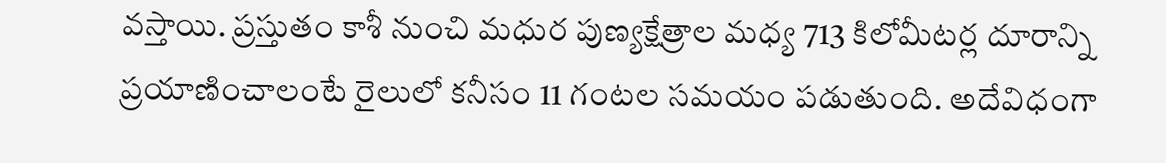వస్తాయి. ప్రస్తుతం కాశీ నుంచి మధుర పుణ్యక్షేత్రాల మధ్య 713 కిలోమీటర్ల దూరాన్ని ప్రయాణించాలంటే రైలులో కనీసం 11 గంటల సమయం పడుతుంది. అదేవిధంగా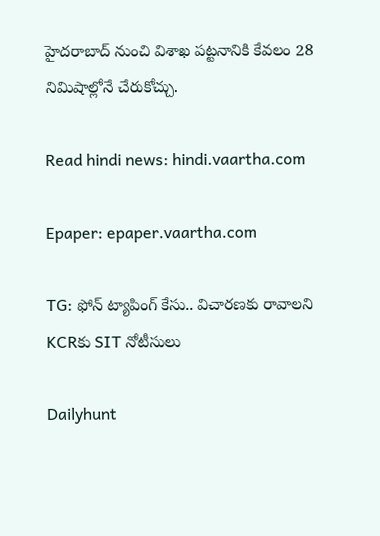హైదరాబాద్ నుంచి విశాఖ పట్టనానికి కేవలం 28 నిమిషాల్లోనే చేరుకోచ్చు.

Read hindi news: hindi.vaartha.com

Epaper: epaper.vaartha.com

TG: ఫోన్ ట్యాపింగ్ కేసు.. విచారణకు రావాలని KCRకు SIT నోటీసులు

Dailyhunt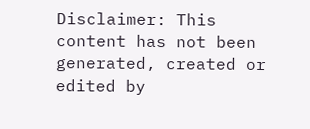Disclaimer: This content has not been generated, created or edited by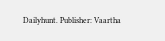Dailyhunt. Publisher: Vaartha